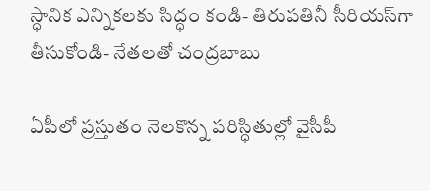స్ధానిక ఎన్నికలకు సిద్ధం కండి- తిరుపతినీ సీరియస్‌గా తీసుకోండి- నేతలతో చంద్రబాబు

ఏపీలో ప్రస్తుతం నెలకొన్న పరిస్ధితుల్లో వైసీపీ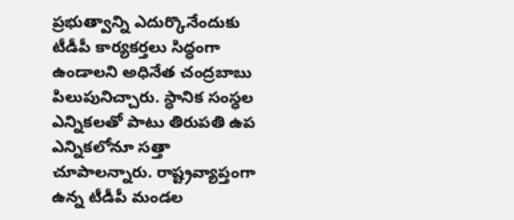ప్రభుత్వాన్ని ఎదుర్కొనేందుకు టీడీపీ కార్యకర్తలు సిద్ధంగా ఉండాలని అధినేత చంద్రబాబు పిలుపునిచ్చారు. స్ధానిక సంస్ధల ఎన్నికలతో పాటు తిరుపతి ఉప ఎన్నికలోనూ సత్తా చూపాలన్నారు. రాష్ట్రవ్యాప్తంగా ఉన్న టీడీపీ మండల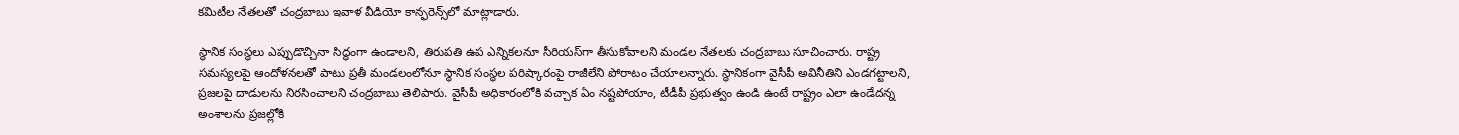కమిటీల నేతలతో చంద్రబాబు ఇవాళ వీడియో కాన్ఫరెన్స్‌లో మాట్లాడారు.

స్ధానిక సంస్ధలు ఎప్పుడొచ్చినా సిద్ధంగా ఉండాలని, తిరుపతి ఉప ఎన్నికలనూ సీరియస్‌గా తీసుకోవాలని మండల నేతలకు చంద్రబాబు సూచించారు. రాష్ట్ర సమస్యలపై ఆందోళనలతో పాటు ప్రతీ మండలంలోనూ స్ధానిక సంస్ధల పరిష్కారంపై రాజీలేని పోరాటం చేయాలన్నారు. స్ధానికంగా వైసీపీ అవినీతిని ఎండగట్టాలని, ప్రజలపై దాడులను నిరసించాలని చంద్రబాబు తెలిపారు. వైసీపీ అధికారంలోకి వచ్చాక ఏం నష్టపోయాం, టీడీపీ ప్రభుత్వం ఉండి ఉంటే రాష్ట్రం ఎలా ఉండేదన్న అంశాలను ప్రజల్లోకి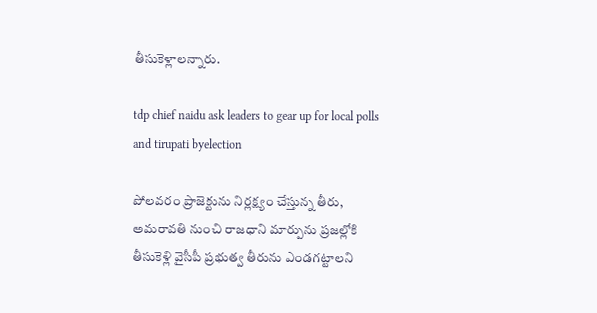తీసుకెళ్లాలన్నారు.

tdp chief naidu ask leaders to gear up for local polls and tirupati byelection

పోలవరం ప్రాజెక్టును నిర్లక్ష్యం చేస్తున్న తీరు, అమరావతి నుంచి రాజధాని మార్పును ప్రజల్లోకి తీసుకెళ్లి వైసీపీ ప్రభుత్వ తీరును ఎండగట్టాలని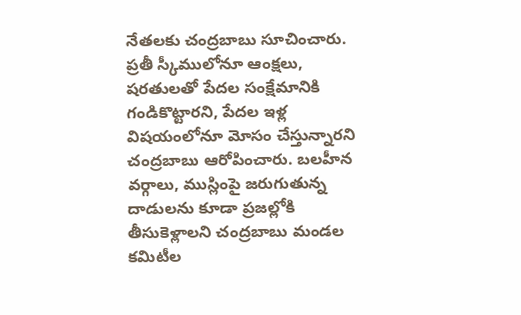నేతలకు చంద్రబాబు సూచించారు. ప్రతీ స్కీములోనూ ఆంక్షలు, షరతులతో పేదల సంక్షేమానికి గండికొట్టారని, పేదల ఇళ్ల విషయంలోనూ మోసం చేస్తున్నారని చంద్రబాబు ఆరోపించారు. బలహీన వర్గాలు, ముస్లింపై జరుగుతున్న దాడులను కూడా ప్రజల్లోకి తీసుకెళ్లాలని చంద్రబాబు మండల కమిటీల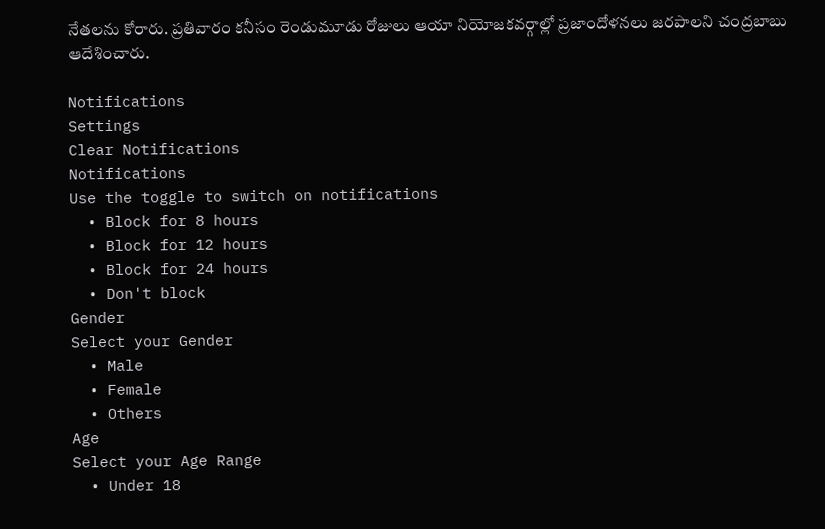నేతలను కోరారు. ప్రతివారం కనీసం రెండుమూడు రోజులు ఆయా నియోజకవర్గాల్లో ప్రజాందోళనలు జరపాలని చంద్రబాబు ఆదేశించారు.

Notifications
Settings
Clear Notifications
Notifications
Use the toggle to switch on notifications
  • Block for 8 hours
  • Block for 12 hours
  • Block for 24 hours
  • Don't block
Gender
Select your Gender
  • Male
  • Female
  • Others
Age
Select your Age Range
  • Under 18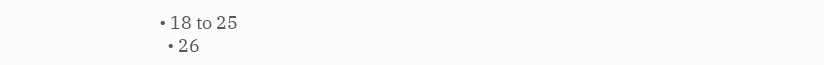• 18 to 25
  • 26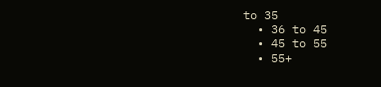to 35
  • 36 to 45
  • 45 to 55
  • 55+